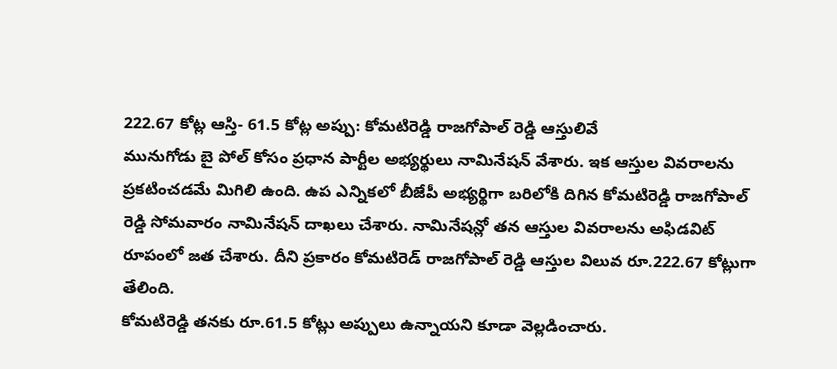222.67 కోట్ల ఆస్తి- 61.5 కోట్ల అప్పు: కోమటిరెడ్డి రాజగోపాల్ రెడ్డి ఆస్తులివే
మునుగోడు బై పోల్ కోసం ప్రధాన పార్టీల అభ్యర్థులు నామినేషన్ వేశారు. ఇక ఆస్తుల వివరాలను ప్రకటించడమే మిగిలి ఉంది. ఉప ఎన్నికలో బీజేపీ అభ్యర్థిగా బరిలోకి దిగిన కోమటిరెడ్డి రాజగోపాల్ రెడ్డి సోమవారం నామినేషన్ దాఖలు చేశారు. నామినేషన్లో తన ఆస్తుల వివరాలను అఫిడవిట్ రూపంలో జత చేశారు. దీని ప్రకారం కోమటిరెడ్ రాజగోపాల్ రెడ్డి ఆస్తుల విలువ రూ.222.67 కోట్లుగా తేలింది.
కోమటిరెడ్డి తనకు రూ.61.5 కోట్లు అప్పులు ఉన్నాయని కూడా వెల్లడించారు.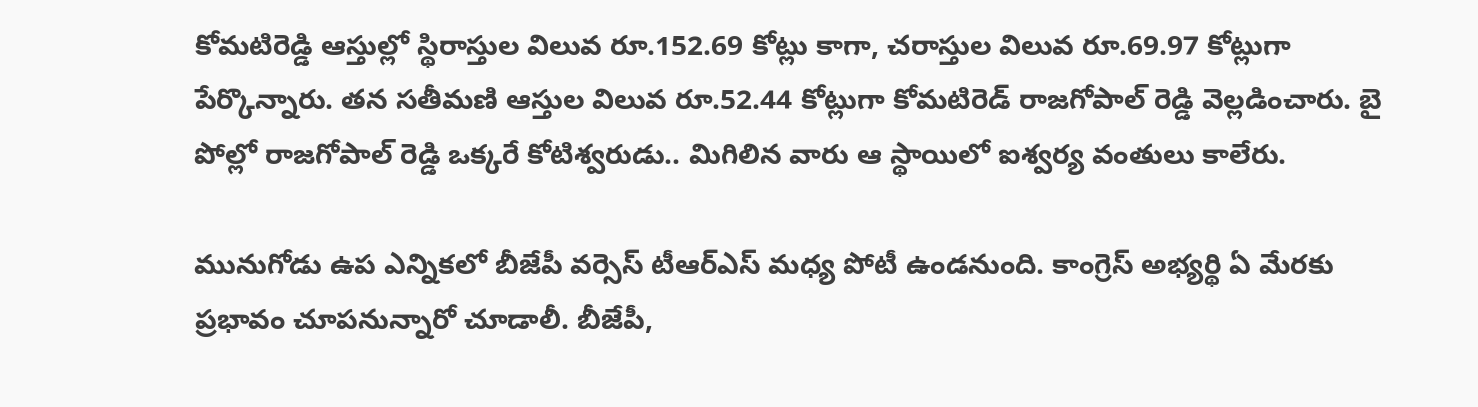కోమటిరెడ్డి ఆస్తుల్లో స్థిరాస్తుల విలువ రూ.152.69 కోట్లు కాగా, చరాస్తుల విలువ రూ.69.97 కోట్లుగా పేర్కొన్నారు. తన సతీమణి ఆస్తుల విలువ రూ.52.44 కోట్లుగా కోమటిరెడ్ రాజగోపాల్ రెడ్డి వెల్లడించారు. బై పోల్లో రాజగోపాల్ రెడ్డి ఒక్కరే కోటిశ్వరుడు.. మిగిలిన వారు ఆ స్థాయిలో ఐశ్వర్య వంతులు కాలేరు.

మునుగోడు ఉప ఎన్నికలో బీజేపీ వర్సెస్ టీఆర్ఎస్ మధ్య పోటీ ఉండనుంది. కాంగ్రెస్ అభ్యర్థి ఏ మేరకు ప్రభావం చూపనున్నారో చూడాలీ. బీజేపీ,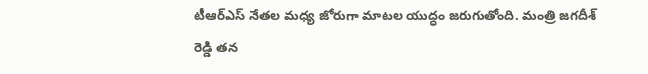టీఆర్ఎస్ నేతల మధ్య జోరుగా మాటల యుద్ధం జరుగుతోంది. మంత్రి జగదీశ్ రెడ్డి తన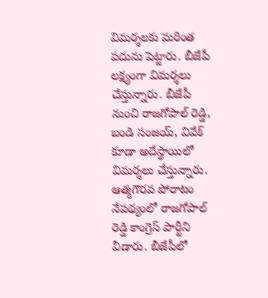విమర్శలకు మరింత పదును పెట్టారు. బీజేపీ లక్ష్యంగా విమర్శలు చేస్తున్నారు. బీజేపీ నుంచి రాజగోపాల్ రెడ్డి, బండి సంజయ్, వివేక్ కూడా అదేస్థాయిలో విమర్శలు చేస్తున్నారు.
ఆత్మగౌరవ పోరాటం నేపథ్యంలో రాజగోపాల్ రెడ్డి కాంగ్రెస్ పార్టీని వీడారు. బీజేపీలో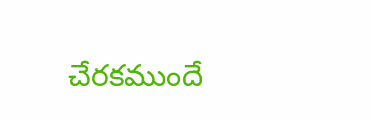చేరకముందే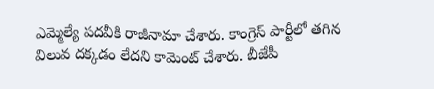ఎమ్మెల్యే పదవీకి రాజీనామా చేశారు. కాంగ్రెస్ పార్టీలో తగిన విలువ దక్కడం లేదని కామెంట్ చేశారు. బీజేపీ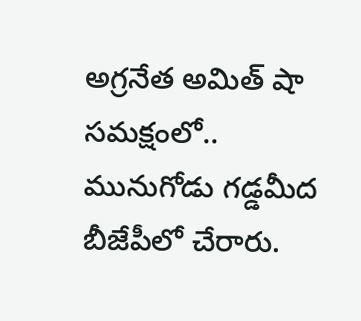అగ్రనేత అమిత్ షా సమక్షంలో.. మునుగోడు గడ్డమీద బీజేపీలో చేరారు.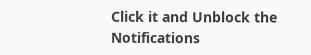Click it and Unblock the Notifications